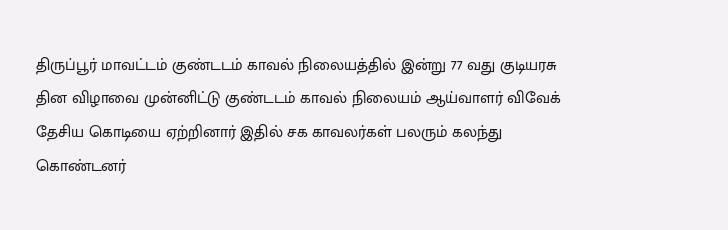திருப்பூர் மாவட்டம் குண்டடம் காவல் நிலையத்தில் இன்று 77 வது குடியரசு தின விழாவை முன்னிட்டு குண்டடம் காவல் நிலையம் ஆய்வாளர் விவேக் தேசிய கொடியை ஏற்றினார் இதில் சக காவலர்கள் பலரும் கலந்து கொண்டனர்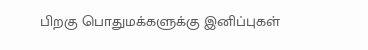பிறகு பொதுமக்களுக்கு இனிப்புகள்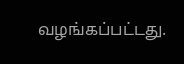வழங்கப்பட்டது.